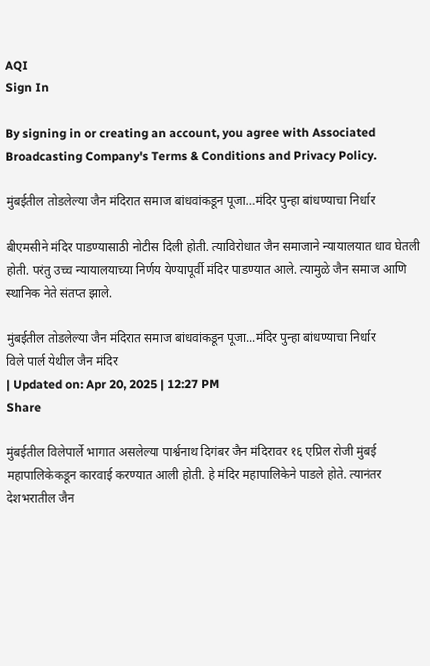AQI
Sign In

By signing in or creating an account, you agree with Associated Broadcasting Company's Terms & Conditions and Privacy Policy.

मुंबईतील तोडलेल्या जैन मंदिरात समाज बांधवांकडून पूजा…मंदिर पुन्हा बांधण्याचा निर्धार

बीएमसीने मंदिर पाडण्यासाठी नोटीस दिली होती. त्याविरोधात जैन समाजाने न्यायालयात धाव घेतली होती. परंतु उच्च न्यायालयाच्या निर्णय येण्यापूर्वी मंदिर पाडण्यात आले. त्यामुळे जैन समाज आणि स्थानिक नेते संतप्त झाले.

मुंबईतील तोडलेल्या जैन मंदिरात समाज बांधवांकडून पूजा...मंदिर पुन्हा बांधण्याचा निर्धार
विले पार्ल येथील जैन मंदिर
| Updated on: Apr 20, 2025 | 12:27 PM
Share

मुंबईतील विलेपार्ले भागात असलेल्या पार्श्वनाथ दिगंबर जैन मंदिरावर १६ एप्रिल रोजी मुंबई महापालिकेकडून कारवाई करण्यात आली होती. हे मंदिर महापालिकेने पाडले होते. त्यानंतर देशभरातील जैन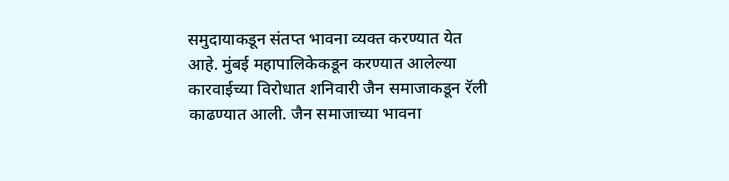समुदायाकडून संतप्त भावना व्यक्त करण्यात येत आहे. मुंबई महापालिकेकडून करण्यात आलेल्या कारवाईच्या विरोधात शनिवारी जैन समाजाकडून रॅली काढण्यात आली. जैन समाजाच्या भावना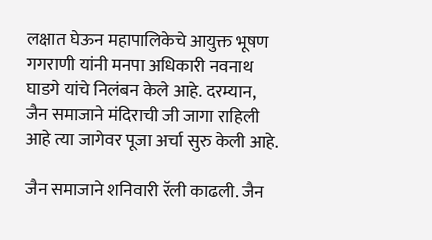लक्षात घेऊन महापालिकेचे आयुक्त भूषण गगराणी यांनी मनपा अधिकारी नवनाथ घाडगे यांचे निलंबन केले आहे. दरम्यान, जैन समाजाने मंदिराची जी जागा राहिली आहे त्या जागेवर पूजा अर्चा सुरु केली आहे.

जैन समाजाने शनिवारी रॅली काढली. जैन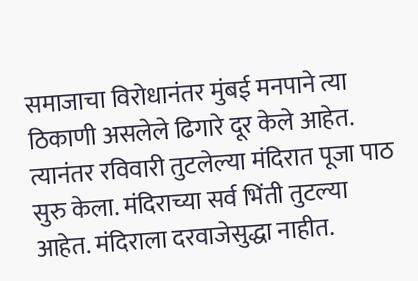समाजाचा विरोधानंतर मुंबई मनपाने त्या ठिकाणी असलेले ढिगारे दूर केले आहेत. त्यानंतर रविवारी तुटलेल्या मंदिरात पूजा पाठ सुरु केला. मंदिराच्या सर्व भिंती तुटल्या आहेत. मंदिराला दरवाजेसुद्धा नाहीत.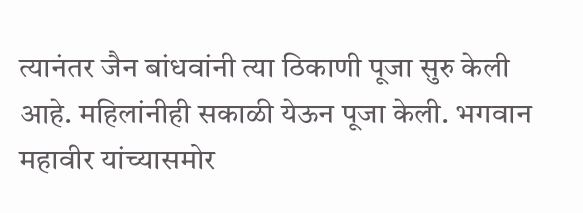त्यानंतर जैन बांधवांनी त्या ठिकाणी पूजा सुरु केली आहे. महिलांनीही सकाळी येऊन पूजा केली. भगवान महावीर यांच्यासमोर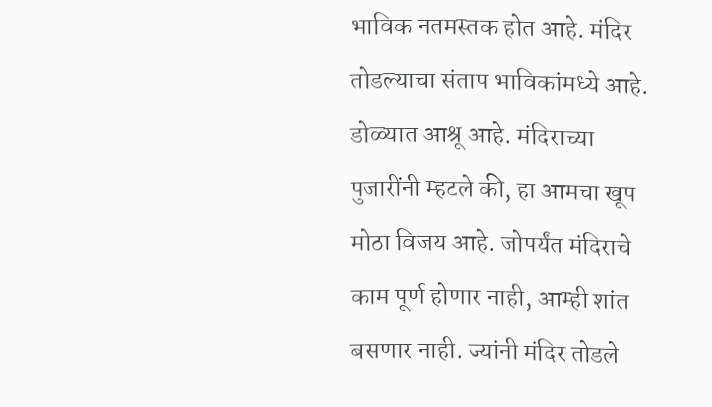भाविक नतमस्तक होत आहे. मंदिर तोडल्याचा संताप भाविकांमध्ये आहे. डोळ्यात आश्रू आहे. मंदिराच्या पुजारींनी म्हटले की, हा आमचा खूप मोठा विजय आहे. जोपर्यंत मंदिराचे काम पूर्ण होणार नाही, आम्ही शांत बसणार नाही. ज्यांनी मंदिर तोडले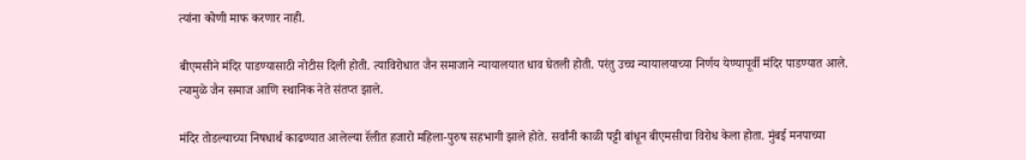त्यांना कोणी माफ करणार नाही.

बीएमसीने मंदिर पाडण्यासाठी नोटीस दिली होती. त्याविरोधात जैन समाजाने न्यायालयात धाव घेतली होती. परंतु उच्च न्यायालयाच्या निर्णय येण्यापूर्वी मंदिर पाडण्यात आले. त्यामुळे जैन समाज आणि स्थानिक नेते संतप्त झाले.

मंदिर तोडल्याच्या निषधार्थ काढण्यात आलेल्या रॅलीत हजारो महिला-पुरुष सहभागी झाले होते. सर्वांनी काळी पट्टी बांधून बीएमसीचा विरोध केला होता. मुंबई मनपाच्या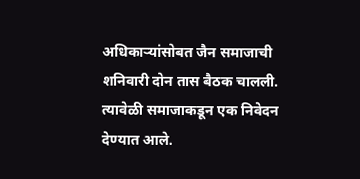अधिकाऱ्यांसोबत जैन समाजाची शनिवारी दोन तास बैठक चालली. त्यावेळी समाजाकडून एक निवेदन देण्यात आले.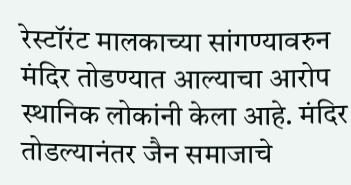रेस्टॉरंट मालकाच्या सांगण्यावरुन मंदिर तोडण्यात आल्याचा आरोप स्थानिक लोकांनी केला आहे. मंदिर तोडल्यानंतर जैन समाजाचे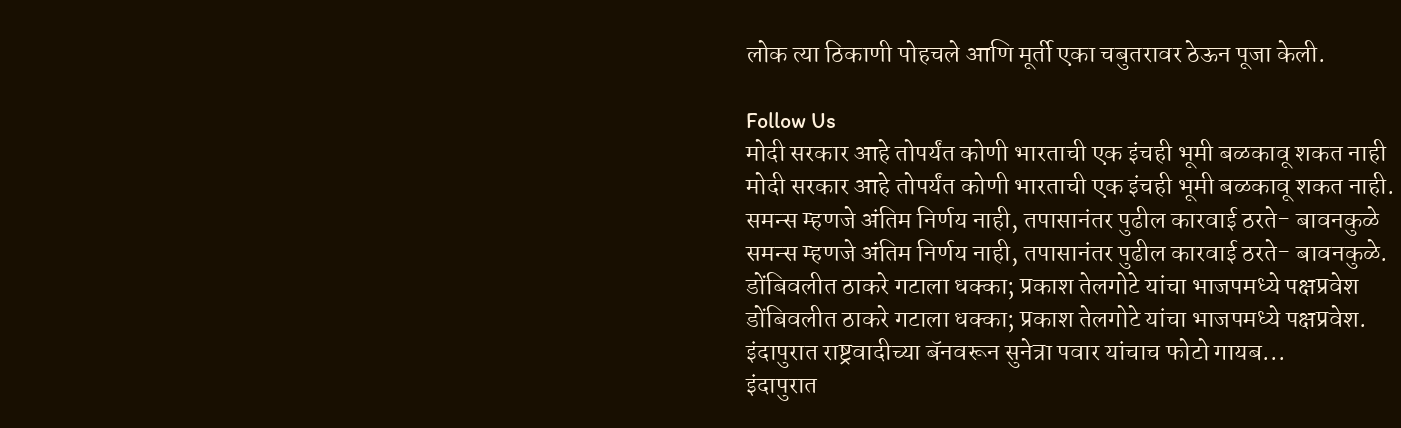लोक त्या ठिकाणी पोहचले आणि मूर्ती एका चबुतरावर ठेऊन पूजा केली.

Follow Us
मोदी सरकार आहे तोपर्यंत कोणी भारताची एक इंचही भूमी बळकावू शकत नाही
मोदी सरकार आहे तोपर्यंत कोणी भारताची एक इंचही भूमी बळकावू शकत नाही.
समन्स म्हणजे अंतिम निर्णय नाही, तपासानंतर पुढील कारवाई ठरते- बावनकुळे
समन्स म्हणजे अंतिम निर्णय नाही, तपासानंतर पुढील कारवाई ठरते- बावनकुळे.
डोंबिवलीत ठाकरे गटाला धक्का; प्रकाश तेलगोटे यांचा भाजपमध्ये पक्षप्रवेश
डोंबिवलीत ठाकरे गटाला धक्का; प्रकाश तेलगोटे यांचा भाजपमध्ये पक्षप्रवेश.
इंदापुरात राष्ट्रवादीच्या बॅनवरून सुनेत्रा पवार यांचाच फोटो गायब...
इंदापुरात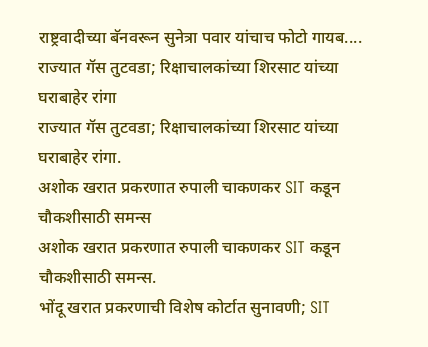राष्ट्रवादीच्या बॅनवरून सुनेत्रा पवार यांचाच फोटो गायब....
राज्यात गॅस तुटवडा; रिक्षाचालकांच्या शिरसाट यांच्या घराबाहेर रांगा
राज्यात गॅस तुटवडा; रिक्षाचालकांच्या शिरसाट यांच्या घराबाहेर रांगा.
अशोक खरात प्रकरणात रुपाली चाकणकर SIT कडून चौकशीसाठी समन्स
अशोक खरात प्रकरणात रुपाली चाकणकर SIT कडून चौकशीसाठी समन्स.
भोंदू खरात प्रकरणाची विशेष कोर्टात सुनावणी; SIT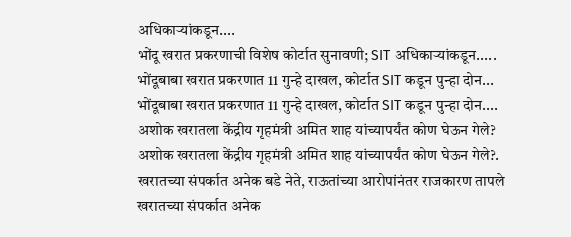अधिकाऱ्यांकडून....
भोंदू खरात प्रकरणाची विशेष कोर्टात सुनावणी; SIT अधिकाऱ्यांकडून.....
भोंदूबाबा खरात प्रकरणात 11 गुन्हे दाखल, कोर्टात SIT कडून पुन्हा दोन...
भोंदूबाबा खरात प्रकरणात 11 गुन्हे दाखल, कोर्टात SIT कडून पुन्हा दोन....
अशोक खरातला केंद्रीय गृहमंत्री अमित शाह यांच्यापर्यंत कोण घेऊन गेले?
अशोक खरातला केंद्रीय गृहमंत्री अमित शाह यांच्यापर्यंत कोण घेऊन गेले?.
खरातच्या संपर्कात अनेक बडे नेते, राऊतांच्या आरोपांनंतर राजकारण तापले
खरातच्या संपर्कात अनेक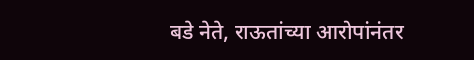बडे नेते, राऊतांच्या आरोपांनंतर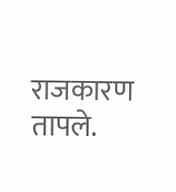राजकारण तापले.